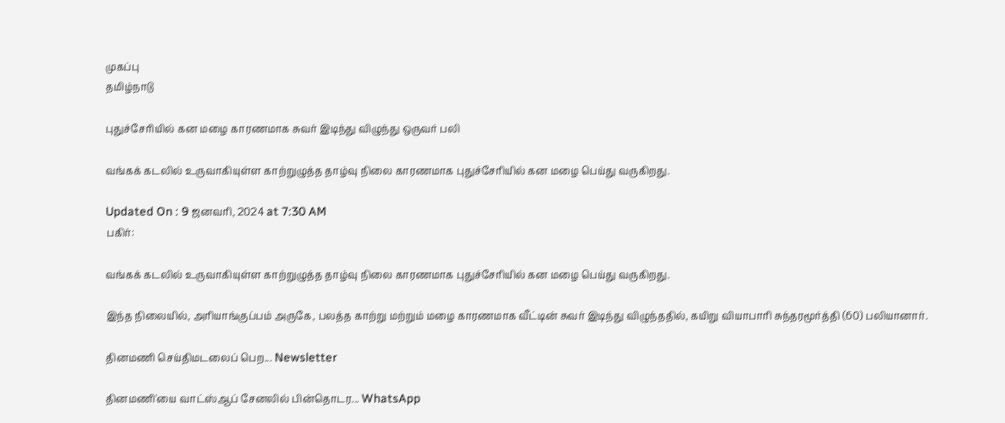முகப்பு
தமிழ்நாடு

புதுச்சேரியில் கன மழை காரணமாக சுவர் இடிந்து விழுந்து ஒருவர் பலி

வங்கக் கடலில் உருவாகியுள்ள காற்றுழுத்த தாழ்வு நிலை காரணமாக புதுச்சேரியில் கன மழை பெய்து வருகிறது.

Updated On : 9 ஜனவரி, 2024 at 7:30 AM
பகிர்:

வங்கக் கடலில் உருவாகியுள்ள காற்றுழுத்த தாழ்வு நிலை காரணமாக புதுச்சேரியில் கன மழை பெய்து வருகிறது.

இந்த நிலையில், அரியாங்குப்பம் அருகே, பலத்த காற்று மற்றும் மழை காரணமாக வீட்டின் சுவர் இடிந்து விழுந்ததில், கயிறு வியாபாரி சுந்தரமூர்த்தி (60) பலியானார்.

தினமணி செய்திமடலைப் பெற... Newsletter

தினமணி'யை வாட்ஸ்ஆப் சேனலில் பின்தொடர... WhatsApp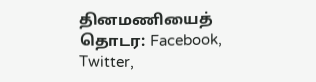தினமணியைத் தொடர: Facebook, Twitter,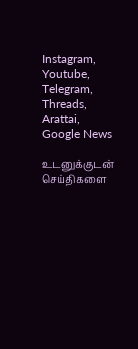Instagram, Youtube, Telegram, Threads, Arattai, Google News

உடனுக்குடன் செய்திகளை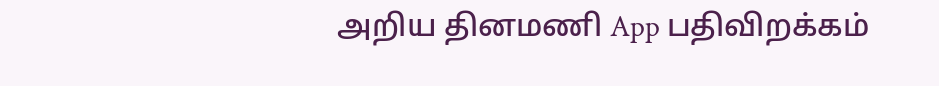அறிய தினமணி App பதிவிறக்கம்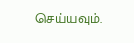செய்யவும்.